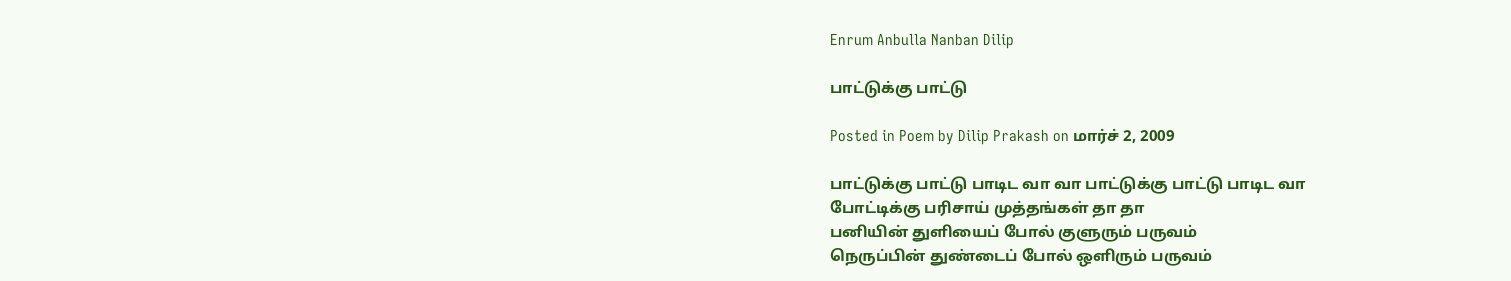Enrum Anbulla Nanban Dilip

பாட்டுக்கு பாட்டு

Posted in Poem by Dilip Prakash on மார்ச் 2, 2009

பாட்டுக்கு பாட்டு பாடிட வா வா பாட்டுக்கு பாட்டு பாடிட வா
போட்டிக்கு பரிசாய் முத்தங்கள் தா தா
பனியின் துளியைப் போல் குளுரும் பருவம்
நெருப்பின் துண்டைப் போல் ஒளிரும் பருவம்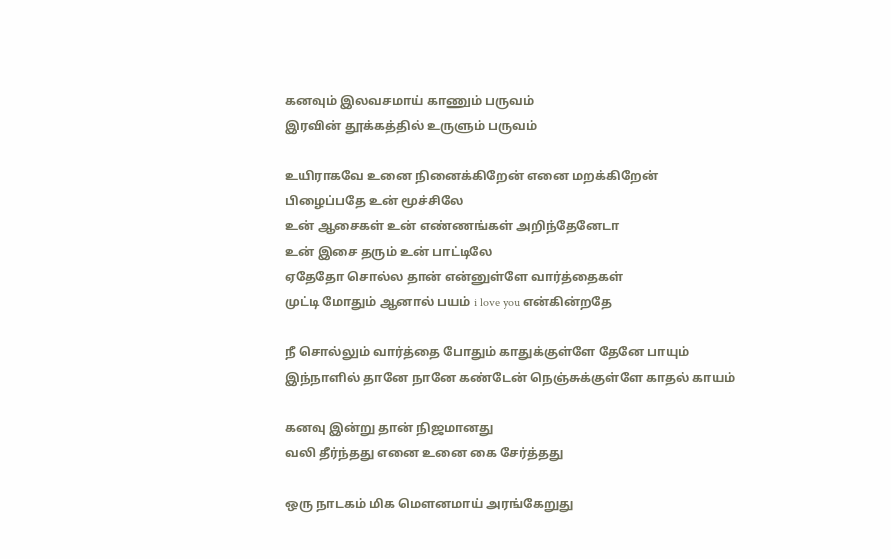கனவும் இலவசமாய் காணும் பருவம்
இரவின் தூக்கத்தில் உருளும் பருவம்

உயிராகவே உனை நினைக்கிறேன் எனை மறக்கிறேன்
பிழைப்பதே உன் மூச்சிலே
உன் ஆசைக‌ள் உன் எண்ண‌ங்க‌ள் அறிந்தேனேடா
உன் இசை த‌ரும் உன் பாட்டிலே
ஏதேதோ சொல்ல‌ தான் என்னுள்ளே வார்த்தைக‌ள்
முட்டி மோதும் ஆனால் ப‌ய‌ம் i love you என்கின்றதே

நீ சொல்லும் வார்த்தை போதும் காதுக்குள்ளே தேனே பாயும்
இந்நாளில் தானே நானே கண்டேன் நெஞ்சுக்குள்ளே காதல் காயம்

கனவு இன்று தான் நிஜமானது
வலி தீர்ந்தது எனை உனை கை சேர்த்தது

ஒரு நாடகம் மிக மெளனமாய் அரங்கேறுது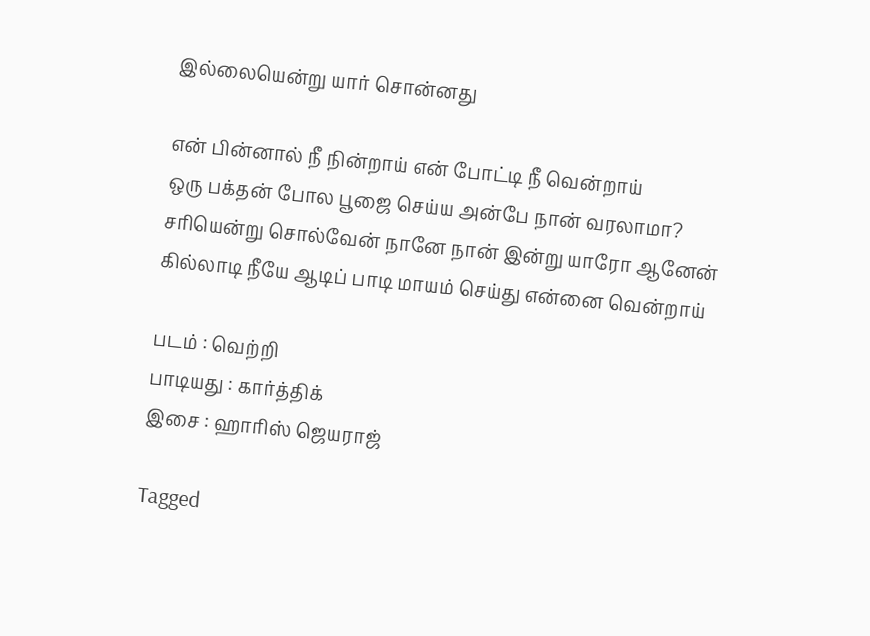இல்லையென்று யார் சொன்னது

என் பின்னால் நீ நின்றாய் என் போட்டி நீ வென்றாய்
ஒரு பக்தன் போல பூஜை செய்ய அன்பே நான் வரலாமா?
ச‌ரியென்று சொல்வேன் நானே நான் இன்று யாரோ ஆனேன்
கில்லாடி நீயே ஆடிப் பாடி மாயம் செய்து என்னை வென்றாய்

படம் : வெற்றி
பாடியது : கார்த்திக்
இசை : ஹாரிஸ் ஜெயராஜ்

Tagged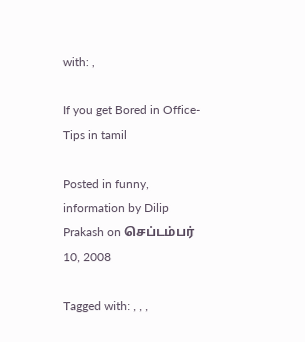with: ,

If you get Bored in Office-Tips in tamil

Posted in funny, information by Dilip Prakash on செப்டம்பர் 10, 2008

Tagged with: , , ,